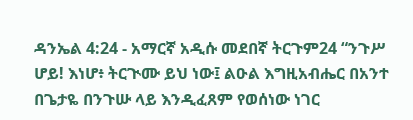ዳንኤል 4:24 - አማርኛ አዲሱ መደበኛ ትርጉም24 “ንጉሥ ሆይ! እነሆ፥ ትርጒሙ ይህ ነው፤ ልዑል እግዚአብሔር በአንተ በጌታዬ በንጉሡ ላይ እንዲፈጸም የወሰነው ነገር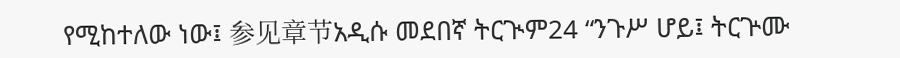የሚከተለው ነው፤ 参见章节አዲሱ መደበኛ ትርጒም24 “ንጉሥ ሆይ፤ ትርጕሙ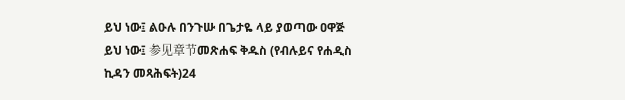ይህ ነው፤ ልዑሉ በንጉሡ በጌታዬ ላይ ያወጣው ዐዋጅ ይህ ነው፤ 参见章节መጽሐፍ ቅዱስ (የብሉይና የሐዲስ ኪዳን መጻሕፍት)24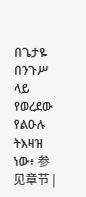በጌታዬ በንጉሥ ላይ የወረደው የልዑሉ ትእዛዝ ነው፥ 参见章节 |